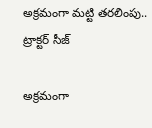అక్రమంగా మట్టి తరలింపు.. ట్రాక్టర్ సీజ్

అక్రమంగా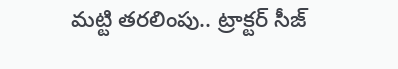మట్టి తరలింపు.. ట్రాక్టర్ సీజ్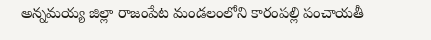అన్నమయ్య జిల్లా రాజంపేట మండలంలోని కారంపల్లి పంచాయతీ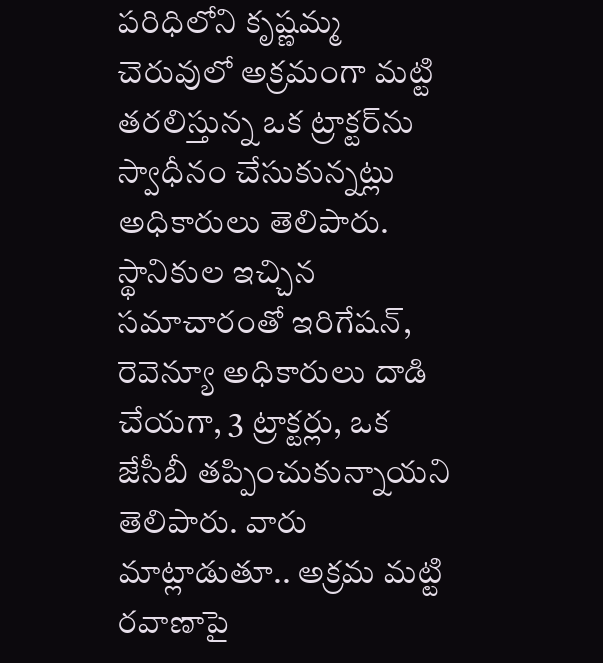పరిధిలోని కృష్ణమ్మ చెరువులో అక్రమంగా మట్టి తరలిస్తున్న ఒక ట్రాక్టర్‌ను స్వాధీనం చేసుకున్నట్లు అధికారులు తెలిపారు. స్థానికుల ఇచ్చిన సమాచారంతో ఇరిగేషన్, రెవెన్యూ అధికారులు దాడి చేయగా, 3 ట్రాక్టర్లు, ఒక జేసీబీ తప్పించుకున్నాయని తెలిపారు. వారు మాట్లాడుతూ.. అక్రమ మట్టి రవాణాపై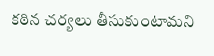కఠిన చర్యలు తీసుకుంటామని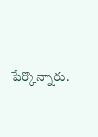పేర్కొన్నారు.